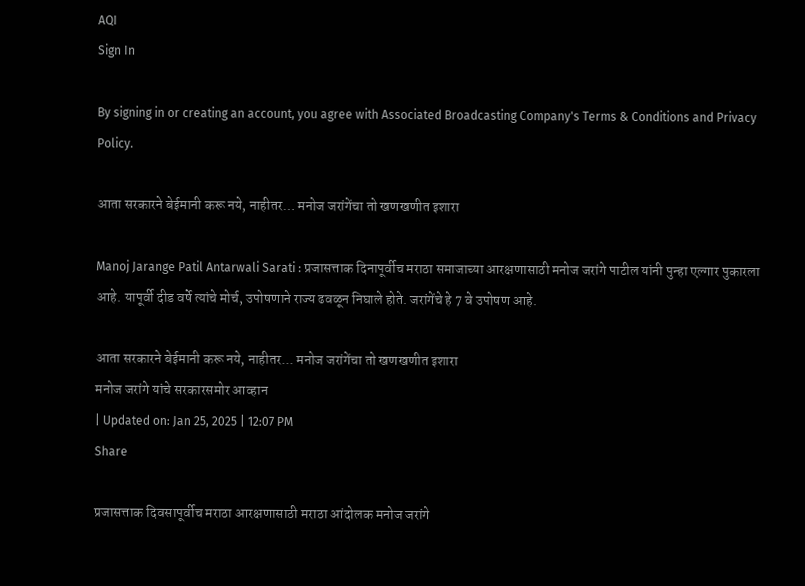AQI
Sign In

By signing in or creating an account, you agree with Associated Broadcasting Company's Terms & Conditions and Privacy Policy.

आता सरकारने बेईमानी करू नये, नाहीतर… मनोज जरांगेंचा तो खणखणीत इशारा

Manoj Jarange Patil Antarwali Sarati : प्रजासत्ताक दिनापूर्वीच मराठा समाजाच्या आरक्षणासाठी मनोज जरांगे पाटील यांनी पुन्हा एल्गार पुकारला आहे. यापूर्वी दीड वर्षे त्यांचे मोर्च, उपोषणाने राज्य ढवळून निघाले होते. जरांगेंचे हे 7 वे उपोषण आहे.

आता सरकारने बेईमानी करू नये, नाहीतर... मनोज जरांगेंचा तो खणखणीत इशारा
मनोज जरांगे यांचे सरकारसमोर आव्हान
| Updated on: Jan 25, 2025 | 12:07 PM
Share

प्रजासत्ताक दिवसापूर्वीच मराठा आरक्षणासाठी मराठा आंदोलक मनोज जरांगे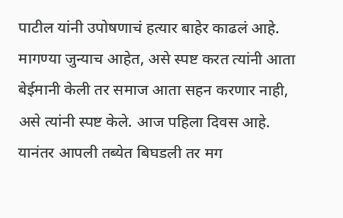पाटील यांनी उपोषणाचं हत्यार बाहेर काढलं आहे. मागण्या जुन्याच आहेत, असे स्पष्ट करत त्यांनी आता बेईमानी केली तर समाज आता सहन करणार नाही, असे त्यांनी स्पष्ट केले. आज पहिला दिवस आहे. यानंतर आपली तब्येत बिघडली तर मग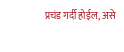प्रचंड गर्दी होईल, असे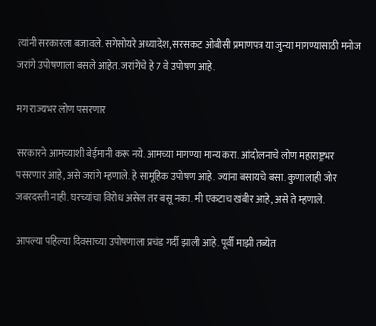त्यांनी सरकारला बजावले. सगेसोयरे अध्यादेश, सरसकट ओबीसी प्रमाणपत्र या जुन्या मागण्यासाठी मनोज जरांगे उपोषणाला बसले आहेत. जरांगेंचे हे 7 वे उपोषण आहे.

मग राज्यभर लोण पसरणार

सरकारने आमच्याशी बेईमानी करू नये. आमच्या मागण्या मान्य करा. आंदोलनाचे लोण महाराष्ट्रभर पसरणार आहे, असे जरांगे म्हणाले. हे सामूहिक उपोषण आहे. ज्यांना बसायचे बसा. कुणालाही जोर जबरदस्ती नाही. घरच्यांचा विरोध असेल तर बसू नका. मी एकटाच खंबीर आहे, असे ते म्हणाले.

आपल्या पहिल्या दिवसाच्या उपोषणाला प्रचंड गर्दी झाली आहे. पूर्वी माझी तब्येत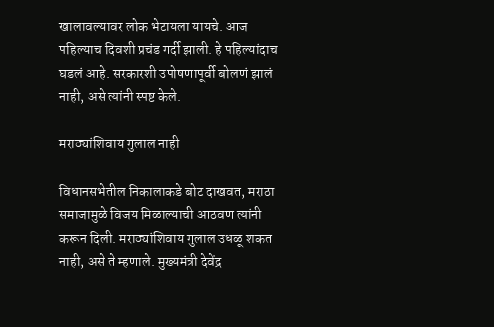खालावल्यावर लोक भेटायला यायचे. आज पहिल्याच दिवशी प्रचंड गर्दी झाली. हे पहिल्यांदाच घडलं आहे. सरकारशी उपोषणापूर्वी बोलणं झालं नाही, असे त्यांनी स्पष्ट केले.

मराठ्यांशिवाय गुलाल नाही

विधानसभेतील निकालाकडे बोट दाखवत, मराठा समाजामुळे विजय मिळाल्याची आठवण त्यांनी करून दिली. मराठ्यांशिवाय गुलाल उधळू शकत नाही, असे ते म्हणाले. मुख्यमंत्री देवेंद्र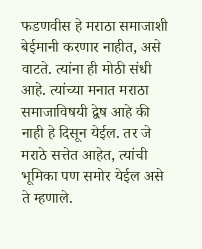फडणवीस हे मराठा समाजाशी बेईमानी करणार नाहीत, असे वाटते. त्यांना ही मोठी संधी आहे. त्यांच्या मनात मराठा समाजाविषयी द्वेष आहे की नाही हे दिसून येईल. तर जे मराठे सत्तेत आहेत, त्यांची भूमिका पण समोर येईल असे ते म्हणाले.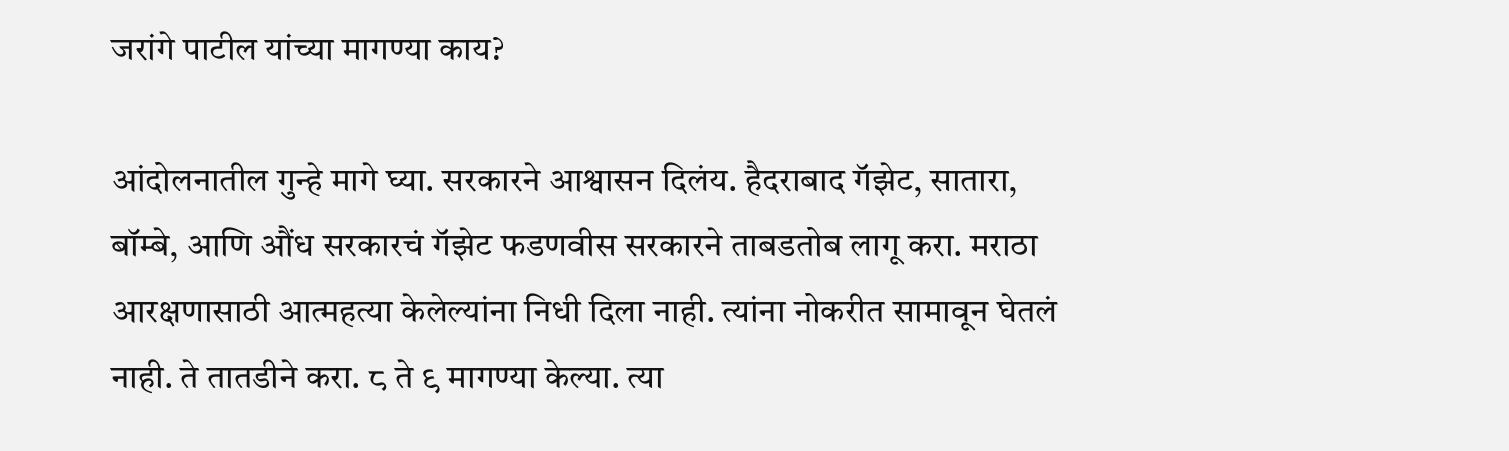जरांगे पाटील यांच्या मागण्या काय?

आंदोलनातील गुन्हे मागे घ्या. सरकारने आश्वासन दिलंय. हैदराबाद गॅझेट, सातारा, बॉम्बे, आणि औंध सरकारचं गॅझेट फडणवीस सरकारने ताबडतोब लागू करा. मराठा आरक्षणासाठी आत्महत्या केलेल्यांना निधी दिला नाही. त्यांना नोकरीत सामावून घेतलं नाही. ते तातडीने करा. ८ ते ९ मागण्या केल्या. त्या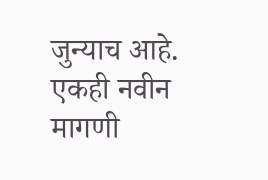जुन्याच आहे. एकही नवीन मागणी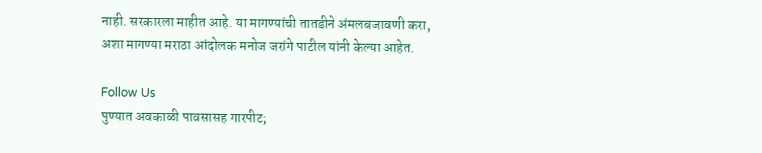नाही. सरकारला माहीत आहे. या मागण्यांची तातडीने अंमलबजावणी करा, अशा मागण्या मराठा आंदोलक मनोज जरांगे पाटील यांनी केल्या आहेत.

Follow Us
पुण्यात अवकाळी पावसासह गारपीट;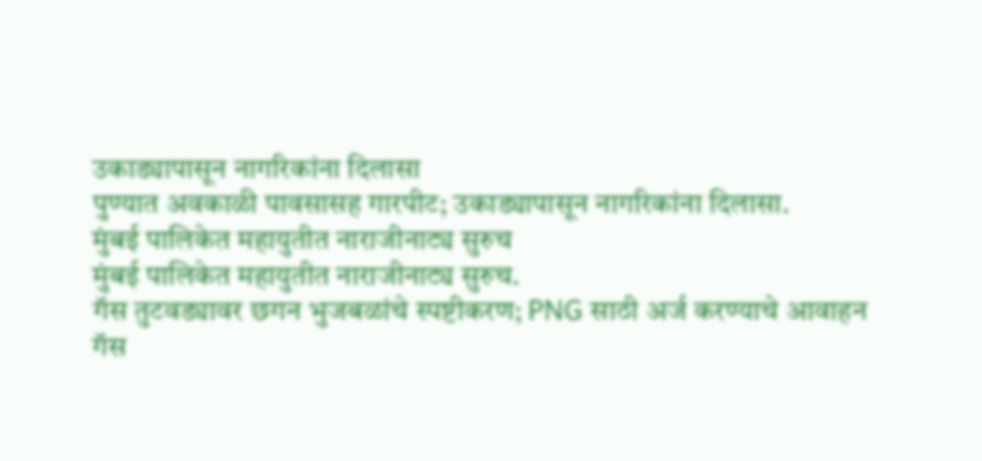उकाड्यापासून नागरिकांना दिलासा
पुण्यात अवकाळी पावसासह गारपीट; उकाड्यापासून नागरिकांना दिलासा.
मुंबई पालिकेत महायुतीत नाराजीनाट्य सुरुच
मुंबई पालिकेत महायुतीत नाराजीनाट्य सुरुच.
गॅस तुटवड्यावर छगन भुजबळांचे स्पष्टीकरण; PNG साठी अर्ज करण्याचे आवाहन
गॅस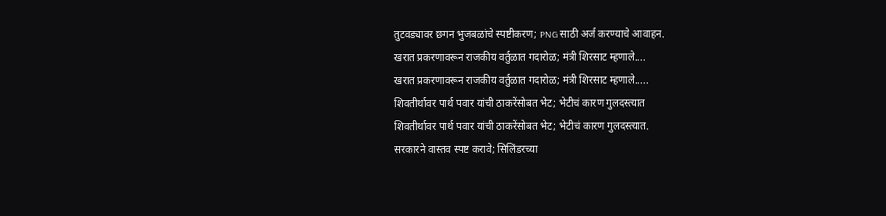तुटवड्यावर छगन भुजबळांचे स्पष्टीकरण; PNG साठी अर्ज करण्याचे आवाहन.
खरात प्रकरणावरून राजकीय वर्तुळात गदारोळ; मंत्री शिरसाट म्हणाले....
खरात प्रकरणावरून राजकीय वर्तुळात गदारोळ; मंत्री शिरसाट म्हणाले.....
शिवतीर्थावर पार्थ पवार यांची ठाकरेंसोबत भेट; भेटीचं कारण गुलदस्त्यात
शिवतीर्थावर पार्थ पवार यांची ठाकरेंसोबत भेट; भेटीचं कारण गुलदस्त्यात.
सरकारने वास्तव स्पष्ट करावे; सिलिंडरच्या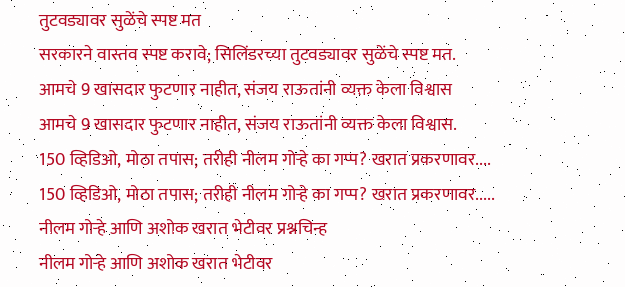तुटवड्यावर सुळेंचे स्पष्ट मत
सरकारने वास्तव स्पष्ट करावे; सिलिंडरच्या तुटवड्यावर सुळेंचे स्पष्ट मत.
आमचे 9 खासदार फुटणार नाहीत, संजय राऊतांनी व्यक्त केला विश्वास
आमचे 9 खासदार फुटणार नाहीत, संजय राऊतांनी व्यक्त केला विश्वास.
150 व्हिडिओ, मोठा तपास; तरीही नीलम गोऱ्हे का गप्प? खरात प्रकरणावर....
150 व्हिडिओ, मोठा तपास; तरीही नीलम गोऱ्हे का गप्प? खरात प्रकरणावर.....
नीलम गोऱ्हे आणि अशोक खरात भेटीवर प्रश्नचिन्ह
नीलम गोऱ्हे आणि अशोक खरात भेटीवर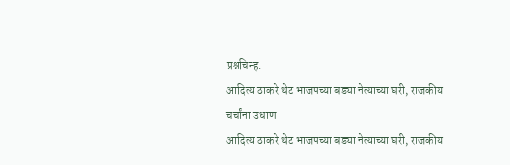प्रश्नचिन्ह.
आदित्य ठाकरे थेट भाजपच्या बड्या नेत्याच्या घरी, राजकीय चर्चांना उधाण
आदित्य ठाकरे थेट भाजपच्या बड्या नेत्याच्या घरी, राजकीय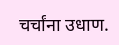चर्चांना उधाण.